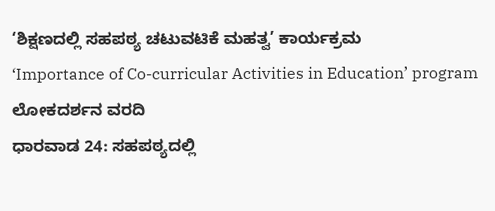‘ಶಿಕ್ಷಣದಲ್ಲಿ ಸಹಪಠ್ಯ ಚಟುವಟಿಕೆ ಮಹತ್ವ’ ಕಾರ್ಯಕ್ರಮ
‘Importance of Co-curricular Activities in Education’ program
ಲೋಕದರ್ಶನ ವರದಿ
ಧಾರವಾಡ 24: ಸಹಪಠ್ಯದಲ್ಲಿ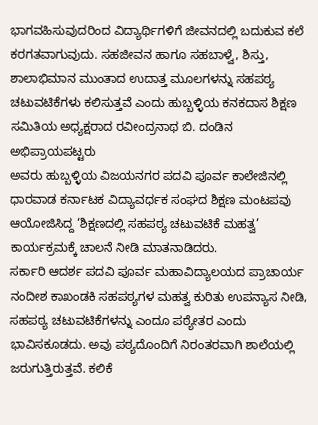ಭಾಗವಹಿಸುವುದರಿಂದ ವಿದ್ಯಾರ್ಥಿಗಳಿಗೆ ಜೀವನದಲ್ಲಿ ಬದುಕುವ ಕಲೆ ಕರಗತವಾಗುವುದು. ಸಹಜೀವನ ಹಾಗೂ ಸಹಬಾಳ್ವೆ, ಶಿಸ್ತು, ಶಾಲಾಭಿಮಾನ ಮುಂತಾದ ಉದಾತ್ತ ಮೂಲಗಳನ್ನು ಸಹಪಠ್ಯ ಚಟುವಟಿಕೆಗಳು ಕಲಿಸುತ್ತವೆ ಎಂದು ಹುಬ್ಬಳ್ಳಿಯ ಕನಕದಾಸ ಶಿಕ್ಷಣ ಸಮಿತಿಯ ಅಧ್ಯಕ್ಷರಾದ ರವೀಂದ್ರನಾಥ ಬಿ. ದಂಡಿನ ಅಭಿಪ್ರಾಯಪಟ್ಟರು
ಅವರು ಹುಬ್ಬಳ್ಳಿಯ ವಿಜಯನಗರ ಪದವಿ ಪೂರ್ವ ಕಾಲೇಜಿನಲ್ಲಿ ಧಾರವಾಡ ಕರ್ನಾಟಕ ವಿದ್ಯಾವರ್ಧಕ ಸಂಘದ ಶಿಕ್ಷಣ ಮಂಟಪವು ಆಯೋಜಿಸಿದ್ದ ‘ಶಿಕ್ಷಣದಲ್ಲಿ ಸಹಪಠ್ಯ ಚಟುವಟಿಕೆ ಮಹತ್ವ’ ಕಾರ್ಯಕ್ರಮಕ್ಕೆ ಚಾಲನೆ ನೀಡಿ ಮಾತನಾಡಿದರು.
ಸರ್ಕಾರಿ ಆದರ್ಶ ಪದವಿ ಪೂರ್ವ ಮಹಾವಿದ್ಯಾಲಯದ ಪ್ರಾಚಾರ್ಯ ನಂದೀಶ ಕಾಖಂಡಕಿ ಸಹಪಠ್ಯಗಳ ಮಹತ್ವ ಕುರಿತು ಉಪನ್ಯಾಸ ನೀಡಿ, ಸಹಪಠ್ಯ ಚಟುವಟಿಕೆಗಳನ್ನು ಎಂದೂ ಪಠ್ಯೇತರ ಎಂದು ಭಾವಿಸಕೂಡದು. ಅವು ಪಠ್ಯದೊಂದಿಗೆ ನಿರಂತರವಾಗಿ ಶಾಲೆಯಲ್ಲಿ ಜರುಗುತ್ತಿರುತ್ತವೆ. ಕಲಿಕೆ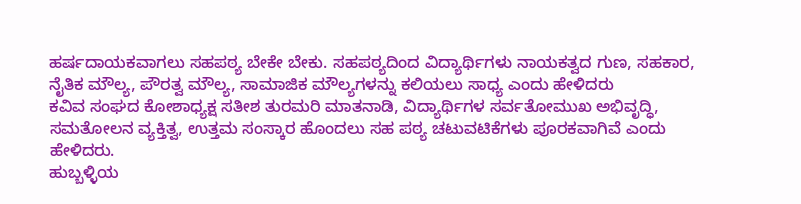ಹರ್ಷದಾಯಕವಾಗಲು ಸಹಪಠ್ಯ ಬೇಕೇ ಬೇಕು. ಸಹಪಠ್ಯದಿಂದ ವಿದ್ಯಾರ್ಥಿಗಳು ನಾಯಕತ್ವದ ಗುಣ, ಸಹಕಾರ, ನೈತಿಕ ಮೌಲ್ಯ, ಪೌರತ್ವ ಮೌಲ್ಯ, ಸಾಮಾಜಿಕ ಮೌಲ್ಯಗಳನ್ನು ಕಲಿಯಲು ಸಾಧ್ಯ ಎಂದು ಹೇಳಿದರು
ಕವಿವ ಸಂಘದ ಕೋಶಾಧ್ಯಕ್ಷ ಸತೀಶ ತುರಮರಿ ಮಾತನಾಡಿ, ವಿದ್ಯಾರ್ಥಿಗಳ ಸರ್ವತೋಮುಖ ಅಭಿವೃದ್ಧಿ, ಸಮತೋಲನ ವ್ಯಕ್ತಿತ್ವ, ಉತ್ತಮ ಸಂಸ್ಕಾರ ಹೊಂದಲು ಸಹ ಪಠ್ಯ ಚಟುವಟಿಕೆಗಳು ಪೂರಕವಾಗಿವೆ ಎಂದು ಹೇಳಿದರು.
ಹುಬ್ಬಳ್ಳಿಯ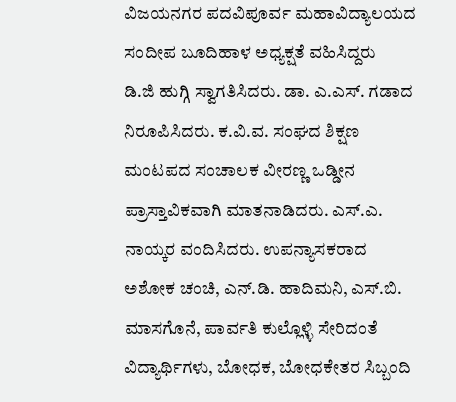ವಿಜಯನಗರ ಪದವಿಪೂರ್ವ ಮಹಾವಿದ್ಯಾಲಯದ ಸಂದೀಪ ಬೂದಿಹಾಳ ಅಧ್ಯಕ್ಷತೆ ವಹಿಸಿದ್ದರು
ಡಿ.ಜಿ ಹುಗ್ಗಿ ಸ್ವಾಗತಿಸಿದರು. ಡಾ. ಎ.ಎಸ್. ಗಡಾದ ನಿರೂಪಿಸಿದರು. ಕ.ವಿ.ವ. ಸಂಘದ ಶಿಕ್ಷಣ ಮಂಟಪದ ಸಂಚಾಲಕ ವೀರಣ್ಣ ಒಡ್ಡೀನ ಪ್ರಾಸ್ತಾವಿಕವಾಗಿ ಮಾತನಾಡಿದರು. ಎಸ್.ಎ. ನಾಯ್ಕರ ವಂದಿಸಿದರು. ಉಪನ್ಯಾಸಕರಾದ ಅಶೋಕ ಚಂಚಿ, ಎನ್.ಡಿ. ಹಾದಿಮನಿ, ಎಸ್.ಬಿ. ಮಾಸಗೊನೆ, ಪಾರ್ವತಿ ಕುಲ್ಲೊಳ್ಳಿ ಸೇರಿದಂತೆ ವಿದ್ಯಾರ್ಥಿಗಳು, ಬೋಧಕ, ಬೋಧಕೇತರ ಸಿಬ್ಬಂದಿ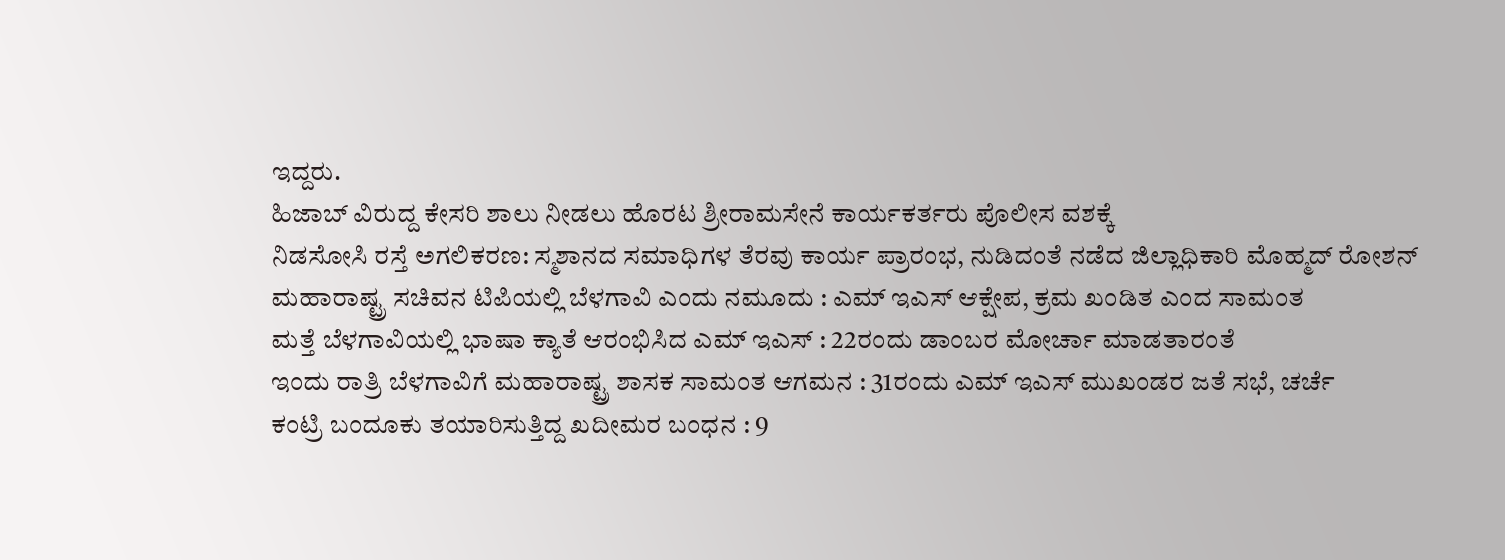ಇದ್ದರು.
ಹಿಜಾಬ್ ವಿರುದ್ದ ಕೇಸರಿ ಶಾಲು ನೀಡಲು ಹೊರಟ ಶ್ರೀರಾಮಸೇನೆ ಕಾರ್ಯಕರ್ತರು ಪೊಲೀಸ ವಶಕ್ಕೆ
ನಿಡಸೋಸಿ ರಸ್ತೆ ಅಗಲಿಕರಣ: ಸ್ಮಶಾನದ ಸಮಾಧಿಗಳ ತೆರವು ಕಾರ್ಯ ಪ್ರಾರಂಭ, ನುಡಿದಂತೆ ನಡೆದ ಜಿಲ್ಲಾಧಿಕಾರಿ ಮೊಹ್ಮದ್ ರೋಶನ್
ಮಹಾರಾಷ್ಟ್ರ ಸಚಿವನ ಟಿಪಿಯಲ್ಲಿ ಬೆಳಗಾವಿ ಎಂದು ನಮೂದು : ಎಮ್ ಇಎಸ್ ಆಕ್ಷೇಪ, ಕ್ರಮ ಖಂಡಿತ ಎಂದ ಸಾಮಂತ
ಮತ್ತೆ ಬೆಳಗಾವಿಯಲ್ಲಿ ಭಾಷಾ ಕ್ಯಾತೆ ಆರಂಭಿಸಿದ ಎಮ್ ಇಎಸ್ : 22ರಂದು ಡಾಂಬರ ಮೋರ್ಚಾ ಮಾಡತಾರಂತೆ
ಇಂದು ರಾತ್ರಿ ಬೆಳಗಾವಿಗೆ ಮಹಾರಾಷ್ಟ್ರ ಶಾಸಕ ಸಾಮಂತ ಆಗಮನ : 31ರಂದು ಎಮ್ ಇಎಸ್ ಮುಖಂಡರ ಜತೆ ಸಭೆ, ಚರ್ಚೆ
ಕಂಟ್ರಿ ಬಂದೂಕು ತಯಾರಿಸುತ್ತಿದ್ದ ಖದೀಮರ ಬಂಧನ : 9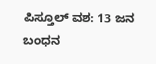ಪಿಸ್ತೂಲ್ ವಶ: 13 ಜನ ಬಂಧನ